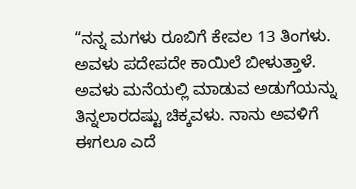“ನನ್ನ ಮಗಳು ರೂಬಿಗೆ ಕೇವಲ 13 ತಿಂಗಳು. ಅವಳು ಪದೇಪದೇ ಕಾಯಿಲೆ ಬೀಳುತ್ತಾಳೆ. ಅವಳು ಮನೆಯಲ್ಲಿ ಮಾಡುವ ಅಡುಗೆಯನ್ನು ತಿನ್ನಲಾರದಷ್ಟು ಚಿಕ್ಕವಳು. ನಾನು ಅವಳಿಗೆ ಈಗಲೂ ಎದೆ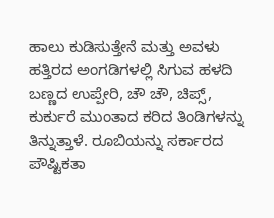ಹಾಲು ಕುಡಿಸುತ್ತೇನೆ ಮತ್ತು ಅವಳು ಹತ್ತಿರದ ಅಂಗಡಿಗಳಲ್ಲಿ ಸಿಗುವ ಹಳದಿ ಬಣ್ಣದ ಉಪ್ಪೇರಿ, ಚೌ ಚೌ, ಚಿಪ್ಸ್, ಕುರ್ಕುರೆ ಮುಂತಾದ ಕರಿದ ತಿಂಡಿಗಳನ್ನು ತಿನ್ನುತ್ತಾಳೆ. ರೂಬಿಯನ್ನು ಸರ್ಕಾರದ ಪೌಷ್ಟಿಕತಾ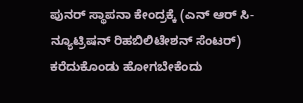ಪುನರ್ ಸ್ಥಾಪನಾ ಕೇಂದ್ರಕ್ಕೆ (ಎನ್ ಆರ್ ಸಿ- ನ್ಯೂಟ್ರಿಷನ್ ರಿಹಬಿಲಿಟೇಶನ್ ಸೆಂಟರ್) ಕರೆದುಕೊಂಡು ಹೋಗಬೇಕೆಂದು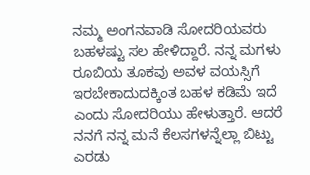ನಮ್ಮ ಅಂಗನವಾಡಿ ಸೋದರಿಯವರು ಬಹಳಷ್ಟು ಸಲ ಹೇಳಿದ್ದಾರೆ. ನನ್ನ ಮಗಳು ರೂಬಿಯ ತೂಕವು ಅವಳ ವಯಸ್ಸಿಗೆ ಇರಬೇಕಾದುದಕ್ಕಿಂತ ಬಹಳ ಕಡಿಮೆ ಇದೆ ಎಂದು ಸೋದರಿಯು ಹೇಳುತ್ತಾರೆ. ಆದರೆ ನನಗೆ ನನ್ನ ಮನೆ ಕೆಲಸಗಳನ್ನೆಲ್ಲಾ ಬಿಟ್ಟು ಎರಡು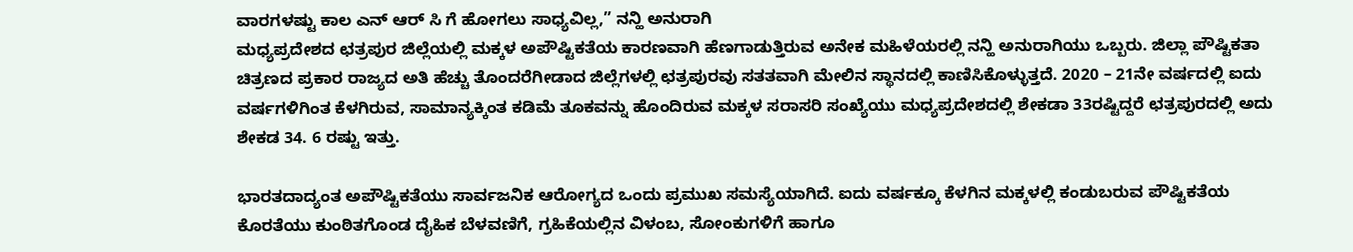ವಾರಗಳಷ್ಟು ಕಾಲ ಎನ್ ಆರ್ ಸಿ ಗೆ ಹೋಗಲು ಸಾಧ್ಯವಿಲ್ಲ,” ನನ್ಹಿ ಅನುರಾಗಿ
ಮಧ್ಯಪ್ರದೇಶದ ಛತ್ರಪುರ ಜಿಲ್ಲೆಯಲ್ಲಿ ಮಕ್ಕಳ ಅಪೌಷ್ಟಿಕತೆಯ ಕಾರಣವಾಗಿ ಹೆಣಗಾಡುತ್ತಿರುವ ಅನೇಕ ಮಹಿಳೆಯರಲ್ಲಿ ನನ್ಹಿ ಅನುರಾಗಿಯು ಒಬ್ಬರು. ಜಿಲ್ಲಾ ಪೌಷ್ಟಿಕತಾ ಚಿತ್ರಣದ ಪ್ರಕಾರ ರಾಜ್ಯದ ಅತಿ ಹೆಚ್ಚು ತೊಂದರೆಗೀಡಾದ ಜಿಲ್ಲೆಗಳಲ್ಲಿ ಛತ್ರಪುರವು ಸತತವಾಗಿ ಮೇಲಿನ ಸ್ಥಾನದಲ್ಲಿ ಕಾಣಿಸಿಕೊಳ್ಳುತ್ತದೆ. 2020 – 21ನೇ ವರ್ಷದಲ್ಲಿ ಐದು ವರ್ಷಗಳಿಗಿಂತ ಕೆಳಗಿರುವ, ಸಾಮಾನ್ಯಕ್ಕಿಂತ ಕಡಿಮೆ ತೂಕವನ್ನು ಹೊಂದಿರುವ ಮಕ್ಕಳ ಸರಾಸರಿ ಸಂಖ್ಯೆಯು ಮಧ್ಯಪ್ರದೇಶದಲ್ಲಿ ಶೇಕಡಾ 33ರಷ್ಟಿದ್ದರೆ ಛತ್ರಪುರದಲ್ಲಿ ಅದು ಶೇಕಡ 34. 6 ರಷ್ಟು ಇತ್ತು.

ಭಾರತದಾದ್ಯಂತ ಅಪೌಷ್ಟಿಕತೆಯು ಸಾರ್ವಜನಿಕ ಆರೋಗ್ಯದ ಒಂದು ಪ್ರಮುಖ ಸಮಸ್ಯೆಯಾಗಿದೆ. ಐದು ವರ್ಷಕ್ಕೂ ಕೆಳಗಿನ ಮಕ್ಕಳಲ್ಲಿ ಕಂಡುಬರುವ ಪೌಷ್ಟಿಕತೆಯ ಕೊರತೆಯು ಕುಂಠಿತಗೊಂಡ ದೈಹಿಕ ಬೆಳವಣಿಗೆ, ಗ್ರಹಿಕೆಯಲ್ಲಿನ ವಿಳಂಬ, ಸೋಂಕುಗಳಿಗೆ ಹಾಗೂ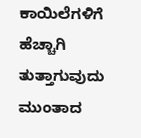ಕಾಯಿಲೆಗಳಿಗೆ ಹೆಚ್ಚಾಗಿ ತುತ್ತಾಗುವುದು ಮುಂತಾದ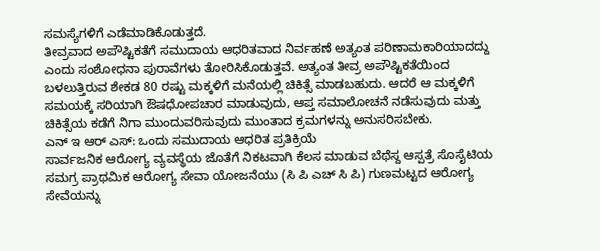ಸಮಸ್ಯೆಗಳಿಗೆ ಎಡೆಮಾಡಿಕೊಡುತ್ತದೆ.
ತೀವ್ರವಾದ ಅಪೌಷ್ಟಿಕತೆಗೆ ಸಮುದಾಯ ಆಧರಿತವಾದ ನಿರ್ವಹಣೆ ಅತ್ಯಂತ ಪರಿಣಾಮಕಾರಿಯಾದದ್ದು ಎಂದು ಸಂಶೋಧನಾ ಪುರಾವೆಗಳು ತೋರಿಸಿಕೊಡುತ್ತವೆ. ಅತ್ಯಂತ ತೀವ್ರ ಅಪೌಷ್ಟಿಕತೆಯಿಂದ ಬಳಲುತ್ತಿರುವ ಶೇಕಡ 80 ರಷ್ಟು ಮಕ್ಕಳಿಗೆ ಮನೆಯಲ್ಲಿ ಚಿಕಿತ್ಸೆ ಮಾಡಬಹುದು. ಆದರೆ ಆ ಮಕ್ಕಳಿಗೆ ಸಮಯಕ್ಕೆ ಸರಿಯಾಗಿ ಔಷಧೋಪಚಾರ ಮಾಡುವುದು, ಆಪ್ತ ಸಮಾಲೋಚನೆ ನಡೆಸುವುದು ಮತ್ತು ಚಿಕಿತ್ಸೆಯ ಕಡೆಗೆ ನಿಗಾ ಮುಂದುವರಿಸುವುದು ಮುಂತಾದ ಕ್ರಮಗಳನ್ನು ಅನುಸರಿಸಬೇಕು.
ಎನ್ ಇ ಆರ್ ಎಸ್: ಒಂದು ಸಮುದಾಯ ಆಧರಿತ ಪ್ರತಿಕ್ರಿಯೆ
ಸಾರ್ವಜನಿಕ ಆರೋಗ್ಯ ವ್ಯವಸ್ಥೆಯ ಜೊತೆಗೆ ನಿಕಟವಾಗಿ ಕೆಲಸ ಮಾಡುವ ಬೆಥೆಸ್ದ ಆಸ್ಪತ್ರೆ ಸೊಸೈಟಿಯ ಸಮಗ್ರ ಪ್ರಾಥಮಿಕ ಆರೋಗ್ಯ ಸೇವಾ ಯೋಜನೆಯು (ಸಿ ಪಿ ಎಚ್ ಸಿ ಪಿ) ಗುಣಮಟ್ಟದ ಆರೋಗ್ಯ ಸೇವೆಯನ್ನು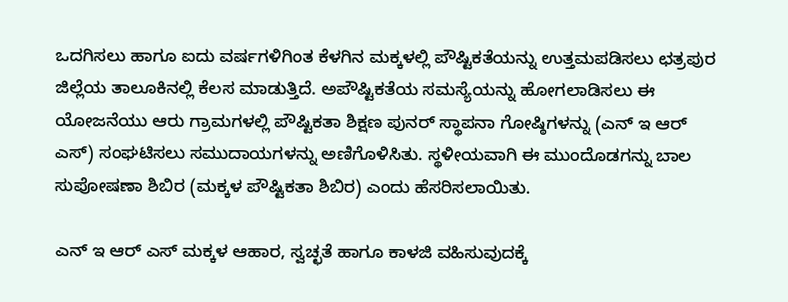ಒದಗಿಸಲು ಹಾಗೂ ಐದು ವರ್ಷಗಳಿಗಿಂತ ಕೆಳಗಿನ ಮಕ್ಕಳಲ್ಲಿ ಪೌಷ್ಟಿಕತೆಯನ್ನು ಉತ್ತಮಪಡಿಸಲು ಛತ್ರಪುರ ಜಿಲ್ಲೆಯ ತಾಲೂಕಿನಲ್ಲಿ ಕೆಲಸ ಮಾಡುತ್ತಿದೆ. ಅಪೌಷ್ಟಿಕತೆಯ ಸಮಸ್ಯೆಯನ್ನು ಹೋಗಲಾಡಿಸಲು ಈ ಯೋಜನೆಯು ಆರು ಗ್ರಾಮಗಳಲ್ಲಿ ಪೌಷ್ಟಿಕತಾ ಶಿಕ್ಷಣ ಪುನರ್ ಸ್ಥಾಪನಾ ಗೋಷ್ಠಿಗಳನ್ನು (ಎನ್ ಇ ಆರ್ ಎಸ್) ಸಂಘಟಿಸಲು ಸಮುದಾಯಗಳನ್ನು ಅಣಿಗೊಳಿಸಿತು. ಸ್ಥಳೀಯವಾಗಿ ಈ ಮುಂದೊಡಗನ್ನು ಬಾಲ ಸುಪೋಷಣಾ ಶಿಬಿರ (ಮಕ್ಕಳ ಪೌಷ್ಟಿಕತಾ ಶಿಬಿರ) ಎಂದು ಹೆಸರಿಸಲಾಯಿತು.

ಎನ್ ಇ ಆರ್ ಎಸ್ ಮಕ್ಕಳ ಆಹಾರ, ಸ್ವಚ್ಛತೆ ಹಾಗೂ ಕಾಳಜಿ ವಹಿಸುವುದಕ್ಕೆ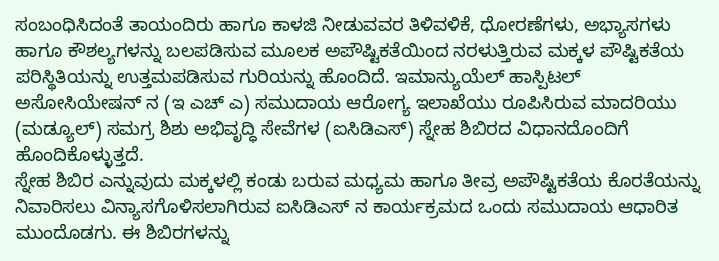ಸಂಬಂಧಿಸಿದಂತೆ ತಾಯಂದಿರು ಹಾಗೂ ಕಾಳಜಿ ನೀಡುವವರ ತಿಳಿವಳಿಕೆ, ಧೋರಣೆಗಳು, ಅಭ್ಯಾಸಗಳು ಹಾಗೂ ಕೌಶಲ್ಯಗಳನ್ನು ಬಲಪಡಿಸುವ ಮೂಲಕ ಅಪೌಷ್ಟಿಕತೆಯಿಂದ ನರಳುತ್ತಿರುವ ಮಕ್ಕಳ ಪೌಷ್ಟಿಕತೆಯ ಪರಿಸ್ಥಿತಿಯನ್ನು ಉತ್ತಮಪಡಿಸುವ ಗುರಿಯನ್ನು ಹೊಂದಿದೆ. ಇಮಾನ್ಯುಯೆಲ್ ಹಾಸ್ಪಿಟಲ್ ಅಸೋಸಿಯೇಷನ್ ನ (ಇ ಎಚ್ ಎ) ಸಮುದಾಯ ಆರೋಗ್ಯ ಇಲಾಖೆಯು ರೂಪಿಸಿರುವ ಮಾದರಿಯು (ಮಡ್ಯೂಲ್) ಸಮಗ್ರ ಶಿಶು ಅಭಿವೃದ್ಧಿ ಸೇವೆಗಳ (ಐಸಿಡಿಎಸ್) ಸ್ನೇಹ ಶಿಬಿರದ ವಿಧಾನದೊಂದಿಗೆ ಹೊಂದಿಕೊಳ್ಳುತ್ತದೆ.
ಸ್ನೇಹ ಶಿಬಿರ ಎನ್ನುವುದು ಮಕ್ಕಳಲ್ಲಿ ಕಂಡು ಬರುವ ಮಧ್ಯಮ ಹಾಗೂ ತೀವ್ರ ಅಪೌಷ್ಟಿಕತೆಯ ಕೊರತೆಯನ್ನು ನಿವಾರಿಸಲು ವಿನ್ಯಾಸಗೊಳಿಸಲಾಗಿರುವ ಐಸಿಡಿಎಸ್ ನ ಕಾರ್ಯಕ್ರಮದ ಒಂದು ಸಮುದಾಯ ಆಧಾರಿತ ಮುಂದೊಡಗು. ಈ ಶಿಬಿರಗಳನ್ನು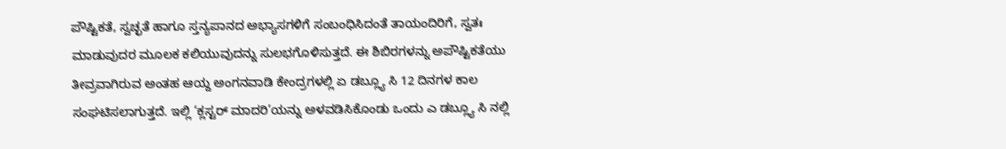ಪೌಷ್ಟಿಕತೆ, ಸ್ವಚ್ಛತೆ ಹಾಗೂ ಸ್ತನ್ಯಪಾನದ ಅಭ್ಯಾಸಗಳಿಗೆ ಸಂಬಂಧಿಸಿದಂತೆ ತಾಯಂದಿರಿಗೆ, ಸ್ವತಃ ಮಾಡುವುದರ ಮೂಲಕ ಕಲಿಯುವುದನ್ನು ಸುಲಭಗೊಳಿಸುತ್ತದೆ. ಈ ಶಿಬಿರಗಳನ್ನು ಅಪೌಷ್ಟಿಕತೆಯು ತೀವ್ರವಾಗಿರುವ ಅಂತಹ ಆಯ್ದ ಅಂಗನವಾಡಿ ಕೇಂದ್ರಗಳಲ್ಲಿ ಏ ಡಬ್ಲ್ಯೂ ಸಿ 12 ದಿನಗಳ ಕಾಲ ಸಂಘಟಿಸಲಾಗುತ್ತದೆ. ಇಲ್ಲಿ ‘ಕ್ಲಸ್ಟರ್ ಮಾದರಿ’ಯನ್ನು ಅಳವಡಿಸಿಕೊಂಡು ಒಂದು ಎ ಡಬ್ಲ್ಯೂ ಸಿ ನಲ್ಲಿ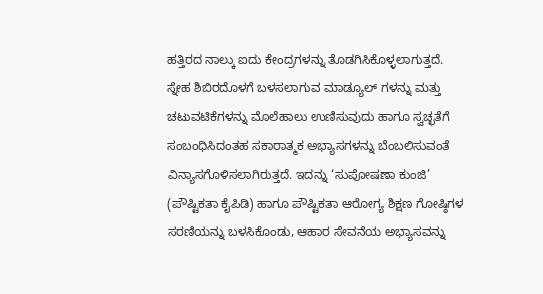ಹತ್ತಿರದ ನಾಲ್ಕು ಐದು ಕೇಂದ್ರಗಳನ್ನು ತೊಡಗಿಸಿಕೊಳ್ಳಲಾಗುತ್ತದೆ. ಸ್ನೇಹ ಶಿಬಿರದೊಳಗೆ ಬಳಸಲಾಗುವ ಮಾಡ್ಯೂಲ್ ಗಳನ್ನು ಮತ್ತು ಚಟುವಟಿಕೆಗಳನ್ನು ಮೊಲೆಹಾಲು ಉಣಿಸುವುದು ಹಾಗೂ ಸ್ವಚ್ಛತೆಗೆ ಸಂಬಂಧಿಸಿದಂತಹ ಸಕಾರಾತ್ಮಕ ಅಭ್ಯಾಸಗಳನ್ನು ಬೆಂಬಲಿಸುವಂತೆ ವಿನ್ಯಾಸಗೊಳಿಸಲಾಗಿರುತ್ತದೆ. ಇದನ್ನು ‘ಸುಪೋಷಣಾ ಕುಂಜಿ’ (ಪೌಷ್ಟಿಕತಾ ಕೈಪಿಡಿ) ಹಾಗೂ ಪೌಷ್ಟಿಕತಾ ಆರೋಗ್ಯ ಶಿಕ್ಷಣ ಗೋಷ್ಠಿಗಳ ಸರಣಿಯನ್ನು ಬಳಸಿಕೊಂಡು, ಆಹಾರ ಸೇವನೆಯ ಅಭ್ಯಾಸವನ್ನು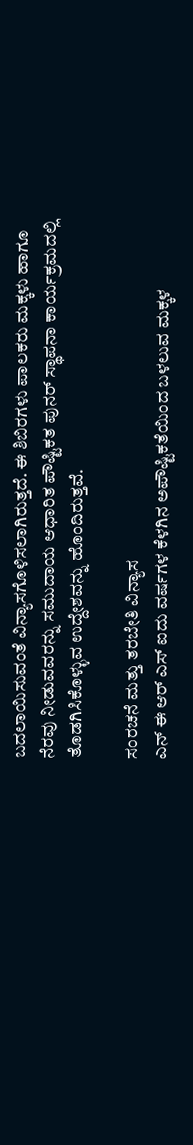ಬದಲಾಯಿಸುವಂತೆ ವಿನ್ಯಾಸಗೊಳಿಸಲಾಗಿರುತ್ತದೆ. ಈ ಶಿಬಿರಗಳು ಪಾಲಕರು ಮಕ್ಕಳು ಹಾಗೂ ನೆರವು ನೀಡುವವರನ್ನು ಸಮುದಾಯ ಆಧಾರಿತ ಪೌಷ್ಟಿಕತ ಪುನರ್ ಸ್ಥಾಪನಾ ಕಾರ್ಯಕ್ರಮದಲ್ಲಿ ತೊಡಗಿಸಿಕೊಳ್ಳುವ ಉದ್ದೇಶವನ್ನು ಹೊಂದಿರುತ್ತವೆ.

ಸಂರಚನೆ ಮತ್ತು ತರಬೇತಿ ವಿನ್ಯಾಸ
ಎನ್ ಈ ಆರ್ ಎಸ್ ಐದು ವರ್ಷಗಳ ಕೆಳಗಿನ ಅಪೌಷ್ಟಿಕತೆಯಿಂದ ಬಳಲುವ ಮಕ್ಕಳ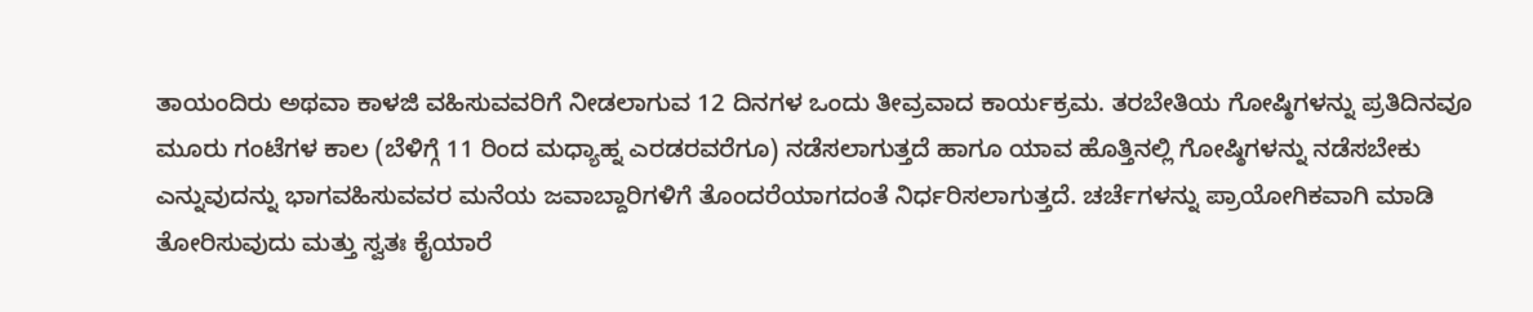ತಾಯಂದಿರು ಅಥವಾ ಕಾಳಜಿ ವಹಿಸುವವರಿಗೆ ನೀಡಲಾಗುವ 12 ದಿನಗಳ ಒಂದು ತೀವ್ರವಾದ ಕಾರ್ಯಕ್ರಮ. ತರಬೇತಿಯ ಗೋಷ್ಠಿಗಳನ್ನು ಪ್ರತಿದಿನವೂ ಮೂರು ಗಂಟೆಗಳ ಕಾಲ (ಬೆಳಿಗ್ಗೆ 11 ರಿಂದ ಮಧ್ಯಾಹ್ನ ಎರಡರವರೆಗೂ) ನಡೆಸಲಾಗುತ್ತದೆ ಹಾಗೂ ಯಾವ ಹೊತ್ತಿನಲ್ಲಿ ಗೋಷ್ಠಿಗಳನ್ನು ನಡೆಸಬೇಕು ಎನ್ನುವುದನ್ನು ಭಾಗವಹಿಸುವವರ ಮನೆಯ ಜವಾಬ್ದಾರಿಗಳಿಗೆ ತೊಂದರೆಯಾಗದಂತೆ ನಿರ್ಧರಿಸಲಾಗುತ್ತದೆ. ಚರ್ಚೆಗಳನ್ನು ಪ್ರಾಯೋಗಿಕವಾಗಿ ಮಾಡಿ ತೋರಿಸುವುದು ಮತ್ತು ಸ್ವತಃ ಕೈಯಾರೆ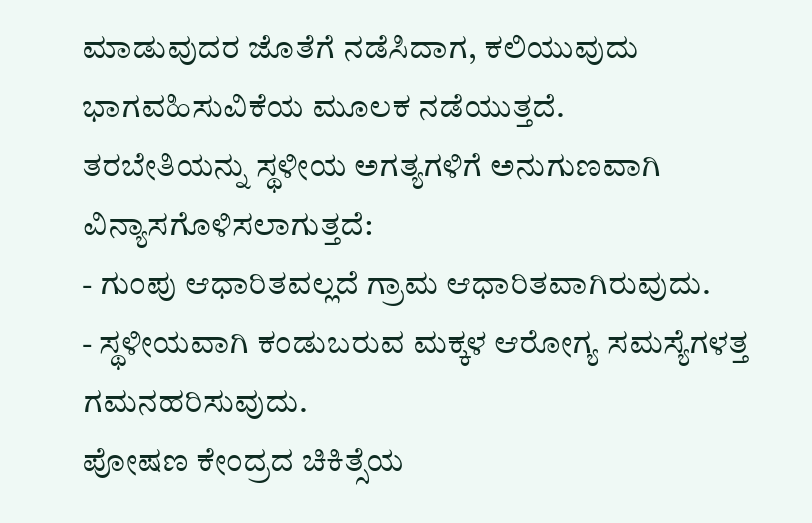ಮಾಡುವುದರ ಜೊತೆಗೆ ನಡೆಸಿದಾಗ, ಕಲಿಯುವುದು ಭಾಗವಹಿಸುವಿಕೆಯ ಮೂಲಕ ನಡೆಯುತ್ತದೆ.
ತರಬೇತಿಯನ್ನು ಸ್ಥಳೀಯ ಅಗತ್ಯಗಳಿಗೆ ಅನುಗುಣವಾಗಿ ವಿನ್ಯಾಸಗೊಳಿಸಲಾಗುತ್ತದೆ:
- ಗುಂಪು ಆಧಾರಿತವಲ್ಲದೆ ಗ್ರಾಮ ಆಧಾರಿತವಾಗಿರುವುದು.
- ಸ್ಥಳೀಯವಾಗಿ ಕಂಡುಬರುವ ಮಕ್ಕಳ ಆರೋಗ್ಯ ಸಮಸ್ಯೆಗಳತ್ತ ಗಮನಹರಿಸುವುದು.
ಪೋಷಣ ಕೇಂದ್ರದ ಚಿಕಿತ್ಸೆಯ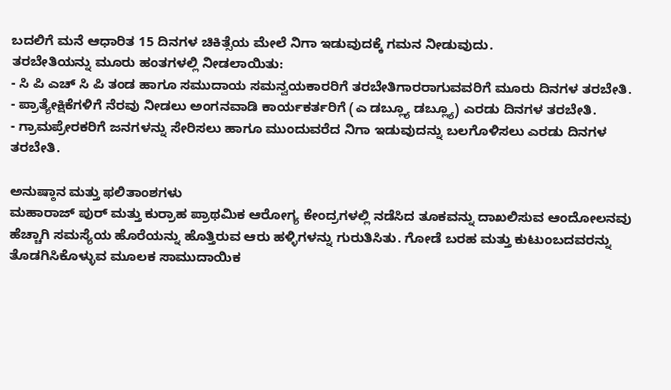ಬದಲಿಗೆ ಮನೆ ಆಧಾರಿತ 15 ದಿನಗಳ ಚಿಕಿತ್ಸೆಯ ಮೇಲೆ ನಿಗಾ ಇಡುವುದಕ್ಕೆ ಗಮನ ನೀಡುವುದು.
ತರಬೇತಿಯನ್ನು ಮೂರು ಹಂತಗಳಲ್ಲಿ ನೀಡಲಾಯಿತು:
- ಸಿ ಪಿ ಎಚ್ ಸಿ ಪಿ ತಂಡ ಹಾಗೂ ಸಮುದಾಯ ಸಮನ್ವಯಕಾರರಿಗೆ ತರಬೇತಿಗಾರರಾಗುವವರಿಗೆ ಮೂರು ದಿನಗಳ ತರಬೇತಿ.
- ಪ್ರಾತ್ಯೇಕ್ಷಿಕೆಗಳಿಗೆ ನೆರವು ನೀಡಲು ಅಂಗನವಾಡಿ ಕಾರ್ಯಕರ್ತರಿಗೆ (ಎ ಡಬ್ಲ್ಯೂ ಡಬ್ಲ್ಯೂ) ಎರಡು ದಿನಗಳ ತರಬೇತಿ.
- ಗ್ರಾಮಪ್ರೇರಕರಿಗೆ ಜನಗಳನ್ನು ಸೇರಿಸಲು ಹಾಗೂ ಮುಂದುವರೆದ ನಿಗಾ ಇಡುವುದನ್ನು ಬಲಗೊಳಿಸಲು ಎರಡು ದಿನಗಳ ತರಬೇತಿ.

ಅನುಷ್ಠಾನ ಮತ್ತು ಫಲಿತಾಂಶಗಳು
ಮಹಾರಾಜ್ ಪುರ್ ಮತ್ತು ಕುರ್ರಾಹ ಪ್ರಾಥಮಿಕ ಆರೋಗ್ಯ ಕೇಂದ್ರಗಳಲ್ಲಿ ನಡೆಸಿದ ತೂಕವನ್ನು ದಾಖಲಿಸುವ ಆಂದೋಲನವು ಹೆಚ್ಚಾಗಿ ಸಮಸ್ಯೆಯ ಹೊರೆಯನ್ನು ಹೊತ್ತಿರುವ ಆರು ಹಳ್ಳಿಗಳನ್ನು ಗುರುತಿಸಿತು. ಗೋಡೆ ಬರಹ ಮತ್ತು ಕುಟುಂಬದವರನ್ನು ತೊಡಗಿಸಿಕೊಳ್ಳುವ ಮೂಲಕ ಸಾಮುದಾಯಿಕ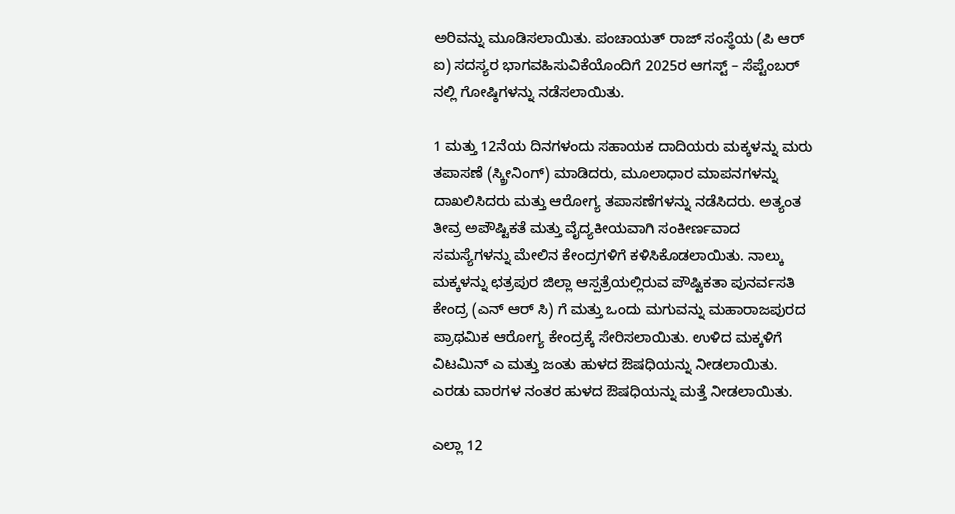ಅರಿವನ್ನು ಮೂಡಿಸಲಾಯಿತು. ಪಂಚಾಯತ್ ರಾಜ್ ಸಂಸ್ಥೆಯ (ಪಿ ಆರ್ ಐ) ಸದಸ್ಯರ ಭಾಗವಹಿಸುವಿಕೆಯೊಂದಿಗೆ 2025ರ ಆಗಸ್ಟ್ – ಸೆಪ್ಟೆಂಬರ್ ನಲ್ಲಿ ಗೋಷ್ಠಿಗಳನ್ನು ನಡೆಸಲಾಯಿತು.

1 ಮತ್ತು 12ನೆಯ ದಿನಗಳಂದು ಸಹಾಯಕ ದಾದಿಯರು ಮಕ್ಕಳನ್ನು ಮರು ತಪಾಸಣೆ (ಸ್ಕ್ರೀನಿಂಗ್) ಮಾಡಿದರು, ಮೂಲಾಧಾರ ಮಾಪನಗಳನ್ನು ದಾಖಲಿಸಿದರು ಮತ್ತು ಆರೋಗ್ಯ ತಪಾಸಣೆಗಳನ್ನು ನಡೆಸಿದರು. ಅತ್ಯಂತ ತೀವ್ರ ಅಪೌಷ್ಟಿಕತೆ ಮತ್ತು ವೈದ್ಯಕೀಯವಾಗಿ ಸಂಕೀರ್ಣವಾದ ಸಮಸ್ಯೆಗಳನ್ನು ಮೇಲಿನ ಕೇಂದ್ರಗಳಿಗೆ ಕಳಿಸಿಕೊಡಲಾಯಿತು. ನಾಲ್ಕು ಮಕ್ಕಳನ್ನು ಛತ್ರಪುರ ಜಿಲ್ಲಾ ಆಸ್ಪತ್ರೆಯಲ್ಲಿರುವ ಪೌಷ್ಟಿಕತಾ ಪುನರ್ವಸತಿ ಕೇಂದ್ರ (ಎನ್ ಆರ್ ಸಿ) ಗೆ ಮತ್ತು ಒಂದು ಮಗುವನ್ನು ಮಹಾರಾಜಪುರದ ಪ್ರಾಥಮಿಕ ಆರೋಗ್ಯ ಕೇಂದ್ರಕ್ಕೆ ಸೇರಿಸಲಾಯಿತು. ಉಳಿದ ಮಕ್ಕಳಿಗೆ ವಿಟಮಿನ್ ಎ ಮತ್ತು ಜಂತು ಹುಳದ ಔಷಧಿಯನ್ನು ನೀಡಲಾಯಿತು. ಎರಡು ವಾರಗಳ ನಂತರ ಹುಳದ ಔಷಧಿಯನ್ನು ಮತ್ತೆ ನೀಡಲಾಯಿತು.

ಎಲ್ಲಾ 12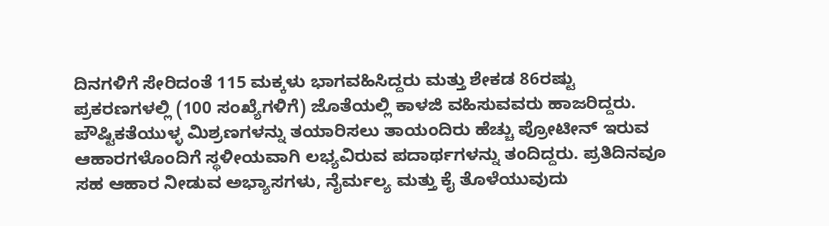ದಿನಗಳಿಗೆ ಸೇರಿದಂತೆ 115 ಮಕ್ಕಳು ಭಾಗವಹಿಸಿದ್ದರು ಮತ್ತು ಶೇಕಡ 86ರಷ್ಟು ಪ್ರಕರಣಗಳಲ್ಲಿ (100 ಸಂಖ್ಯೆಗಳಿಗೆ) ಜೊತೆಯಲ್ಲಿ ಕಾಳಜಿ ವಹಿಸುವವರು ಹಾಜರಿದ್ದರು. ಪೌಷ್ಟಿಕತೆಯುಳ್ಳ ಮಿಶ್ರಣಗಳನ್ನು ತಯಾರಿಸಲು ತಾಯಂದಿರು ಹೆಚ್ಚು ಪ್ರೋಟೀನ್ ಇರುವ ಆಹಾರಗಳೊಂದಿಗೆ ಸ್ಥಳೀಯವಾಗಿ ಲಭ್ಯವಿರುವ ಪದಾರ್ಥಗಳನ್ನು ತಂದಿದ್ದರು. ಪ್ರತಿದಿನವೂ ಸಹ ಆಹಾರ ನೀಡುವ ಅಭ್ಯಾಸಗಳು, ನೈರ್ಮಲ್ಯ ಮತ್ತು ಕೈ ತೊಳೆಯುವುದು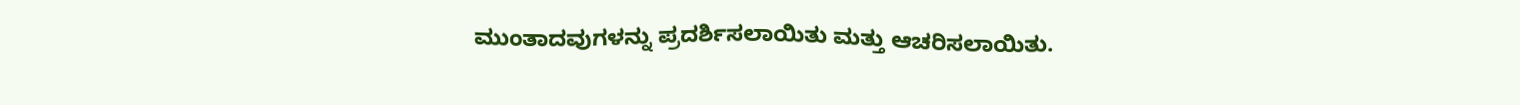ಮುಂತಾದವುಗಳನ್ನು ಪ್ರದರ್ಶಿಸಲಾಯಿತು ಮತ್ತು ಆಚರಿಸಲಾಯಿತು.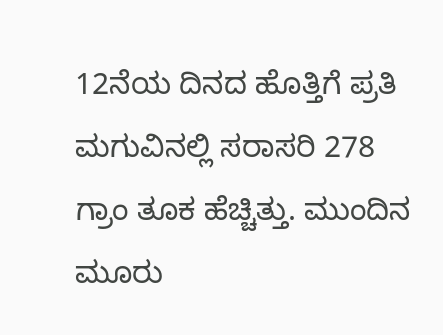12ನೆಯ ದಿನದ ಹೊತ್ತಿಗೆ ಪ್ರತಿ ಮಗುವಿನಲ್ಲಿ ಸರಾಸರಿ 278 ಗ್ರಾಂ ತೂಕ ಹೆಚ್ಚಿತ್ತು. ಮುಂದಿನ ಮೂರು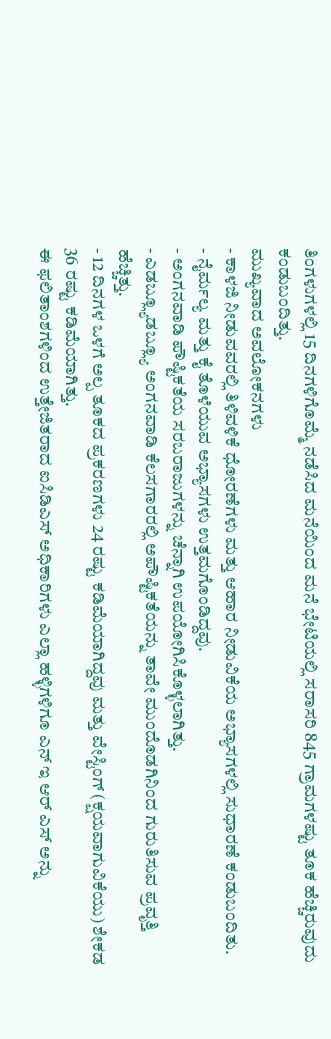ತಿಂಗಳುಗಳಲ್ಲಿ 15 ದಿನಗಳಿಗೊಮ್ಮೆ ನಡೆಸಿದ ಮನೆಯಿಂದ ಮನೆ ಭೇಟಿಯಲ್ಲಿ ಸರಾಸರಿ 845 ಗ್ರಾಮಗಳಷ್ಟು ತೂಕ ಹೆಚ್ಚಿರುವುದು ಕಂಡುಬಂದಿತ್ತು.
ಮುಖ್ಯವಾದ ಅವಲೋಕನಗಳು
- ಕಾಳಜಿ ನೀಡುವವರಲ್ಲಿ ತಿಳಿವಳಿಕೆ ಧೋರಣೆಗಳು ಮತ್ತು ಆಹಾರ ನೀಡುವಿಕೆಯ ಅಭ್ಯಾಸಗಳಲ್ಲಿ ಸುಧಾರಣೆ ಕಂಡುಬಂದಿತು.
- ನೈರ್ಮಲ್ಯ ಮತ್ತು ಕೈ ತೊಳೆಯುವ ಅಭ್ಯಾಸಗಳು ಉತ್ತಮಗೊಂಡಿದ್ದವು.
- ಅಂಗನವಾಡಿ ಪೌಷ್ಟಿಕತೆಯ ಸರಬರಾಜುಗಳನ್ನು ಚೆನ್ನಾಗಿ ಉಪಯೋಗಿಸಿಕೊಳ್ಳಲಾಗಿತ್ತು.
- ಎಡಬ್ಲ್ಯೂಡಬ್ಲ್ಯೂ ಅಂಗನವಾಡಿ ಕೆಲಸಗಾರರಲ್ಲಿ ಅಪೌಷ್ಟಿಕತೆಯನ್ನು ತಾವೇ ಮುಂದೊಡಗಿನಿಂದ ಗುರುತಿಸುವ ಪ್ರವೃತ್ತಿ ಹೆಚ್ಚಿತ್ತು.
- 12 ದಿನಗಳ ಒಳಗೆ ಅಲ್ಪ ತೂಕದ ಪ್ರಕರಣಗಳು 24 ರಷ್ಟು ಕಡಿಮೆಯಾಗಿದ್ದವು ಮತ್ತು ವೇಸ್ಟಿಂಗ್ (ಕ್ಷಯವಾಗುವಿಕೆಯು) ಶೇಕಡ 36 ರಷ್ಟು ಕಡಿಮೆಯಾಗಿತ್ತು.
ಈ ಫಲಿತಾಂಶಗಳಿಂದ ಉತ್ತೇಜಿತರಾದ ಐಸಿಡಿಎಸ್ ಅಧಿಕಾರಿಗಳು ಎಲ್ಲಾ ಹಳ್ಳಿಗಳಿಗೂ ಎನ್ ಇ ಆರ್ ಎಸ್ ಅನ್ನು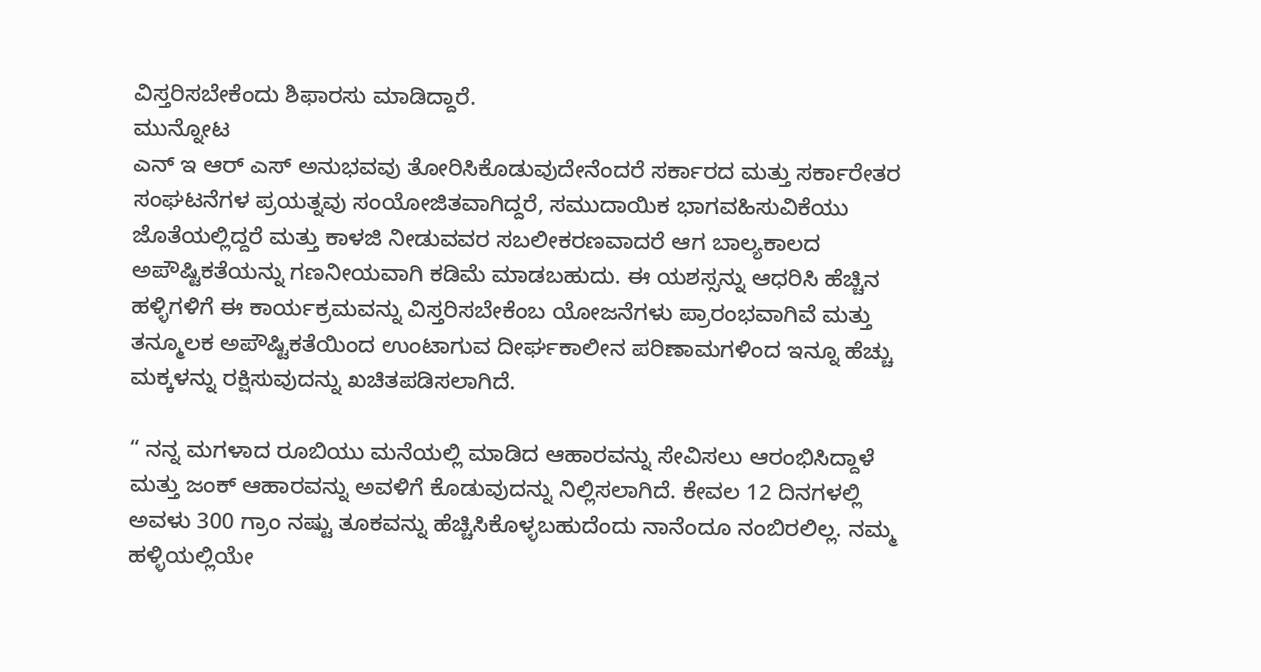ವಿಸ್ತರಿಸಬೇಕೆಂದು ಶಿಫಾರಸು ಮಾಡಿದ್ದಾರೆ.
ಮುನ್ನೋಟ
ಎನ್ ಇ ಆರ್ ಎಸ್ ಅನುಭವವು ತೋರಿಸಿಕೊಡುವುದೇನೆಂದರೆ ಸರ್ಕಾರದ ಮತ್ತು ಸರ್ಕಾರೇತರ ಸಂಘಟನೆಗಳ ಪ್ರಯತ್ನವು ಸಂಯೋಜಿತವಾಗಿದ್ದರೆ, ಸಮುದಾಯಿಕ ಭಾಗವಹಿಸುವಿಕೆಯು ಜೊತೆಯಲ್ಲಿದ್ದರೆ ಮತ್ತು ಕಾಳಜಿ ನೀಡುವವರ ಸಬಲೀಕರಣವಾದರೆ ಆಗ ಬಾಲ್ಯಕಾಲದ ಅಪೌಷ್ಟಿಕತೆಯನ್ನು ಗಣನೀಯವಾಗಿ ಕಡಿಮೆ ಮಾಡಬಹುದು. ಈ ಯಶಸ್ಸನ್ನು ಆಧರಿಸಿ ಹೆಚ್ಚಿನ ಹಳ್ಳಿಗಳಿಗೆ ಈ ಕಾರ್ಯಕ್ರಮವನ್ನು ವಿಸ್ತರಿಸಬೇಕೆಂಬ ಯೋಜನೆಗಳು ಪ್ರಾರಂಭವಾಗಿವೆ ಮತ್ತು ತನ್ಮೂಲಕ ಅಪೌಷ್ಟಿಕತೆಯಿಂದ ಉಂಟಾಗುವ ದೀರ್ಘಕಾಲೀನ ಪರಿಣಾಮಗಳಿಂದ ಇನ್ನೂ ಹೆಚ್ಚು ಮಕ್ಕಳನ್ನು ರಕ್ಷಿಸುವುದನ್ನು ಖಚಿತಪಡಿಸಲಾಗಿದೆ.

“ ನನ್ನ ಮಗಳಾದ ರೂಬಿಯು ಮನೆಯಲ್ಲಿ ಮಾಡಿದ ಆಹಾರವನ್ನು ಸೇವಿಸಲು ಆರಂಭಿಸಿದ್ದಾಳೆ ಮತ್ತು ಜಂಕ್ ಆಹಾರವನ್ನು ಅವಳಿಗೆ ಕೊಡುವುದನ್ನು ನಿಲ್ಲಿಸಲಾಗಿದೆ. ಕೇವಲ 12 ದಿನಗಳಲ್ಲಿ ಅವಳು 300 ಗ್ರಾಂ ನಷ್ಟು ತೂಕವನ್ನು ಹೆಚ್ಚಿಸಿಕೊಳ್ಳಬಹುದೆಂದು ನಾನೆಂದೂ ನಂಬಿರಲಿಲ್ಲ. ನಮ್ಮ ಹಳ್ಳಿಯಲ್ಲಿಯೇ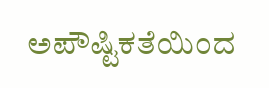ಅಪೌಷ್ಟಿಕತೆಯಿಂದ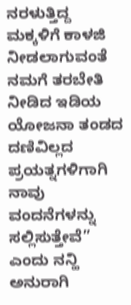ನರಳುತ್ತಿದ್ದ ಮಕ್ಕಳಿಗೆ ಕಾಳಜಿ ನೀಡಲಾಗುವಂತೆ ನಮಗೆ ತರಬೇತಿ ನೀಡಿದ ಇಡಿಯ ಯೋಜನಾ ತಂಡದ ದಣಿವಿಲ್ಲದ ಪ್ರಯತ್ನಗಳಿಗಾಗಿ ನಾವು ವಂದನೆಗಳನ್ನು ಸಲ್ಲಿಸುತ್ತೇವೆ” ಎಂದು ನನ್ಹಿ ಅನುರಾಗಿ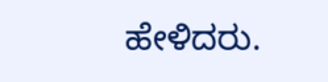ಹೇಳಿದರು.